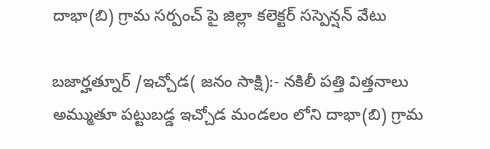దాభా(బి) గ్రామ సర్పంచ్ పై జిల్లా కలెక్టర్ సస్పెన్షన్ వేటు

బజార్హత్నూర్ /ఇచ్చోడ( జనం సాక్షి):- నకిలీ పత్తి విత్తనాలు అమ్ముతూ పట్టుబడ్డ ఇచ్చోడ మండలం లోని దాభా(బి) గ్రామ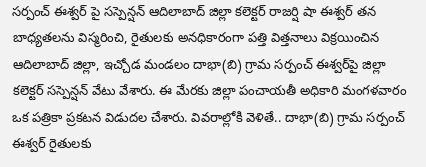సర్పంచ్ ఈశ్వర్ పై సస్పెన్షన్ ఆదిలాబాద్ జిల్లా కలెక్టర్ రాజర్షి షా ఈశ్వర్ తన బాధ్యతలను విస్మరించి, రైతులకు అనధికారంగా పత్తి విత్తనాలు విక్రయించిన ఆదిలాబాద్ జిల్లా, ఇచ్చోడ మండలం దాభా(బి) గ్రామ సర్పంచ్ ఈశ్వర్‌పై జిల్లా కలెక్టర్ సస్పెన్షన్ వేటు వేశారు. ఈ మేరకు జిల్లా పంచాయతీ అధికారి మంగళవారం ఒక పత్రికా ప్రకటన విడుదల చేశారు. వివరాల్లోకి వెళితే.. దాభా(బి) గ్రామ సర్పంచ్ ఈశ్వర్ రైతులకు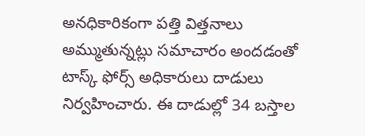అనధికారికంగా పత్తి విత్తనాలు అమ్ముతున్నట్లు సమాచారం అందడంతో టాస్క్ ఫోర్స్ అధికారులు దాడులు నిర్వహించారు. ఈ దాడుల్లో 34 బస్తాల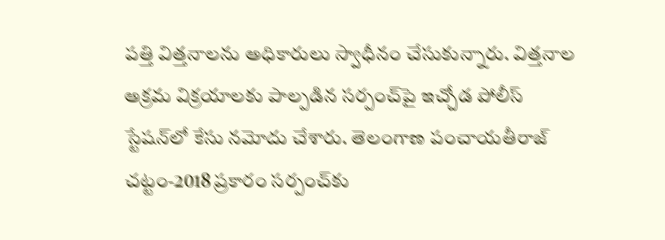పత్తి విత్తనాలను అధికారులు స్వాధీనం చేసుకున్నారు. విత్తనాల అక్రమ విక్రయాలకు పాల్పడిన సర్పంచ్‌పై ఇచ్చోడ పోలీస్ స్టేషన్‌లో కేసు నమోదు చేశారు. తెలంగాణ పంచాయతీరాజ్ చట్టం-2018 ప్రకారం సర్పంచ్‌కు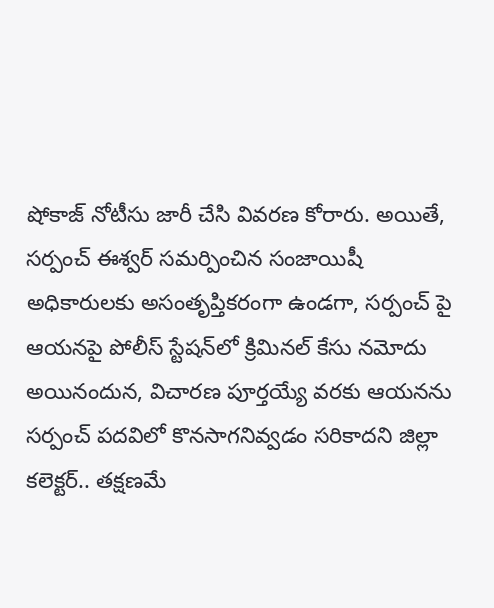షోకాజ్ నోటీసు జారీ చేసి వివరణ కోరారు. అయితే, సర్పంచ్ ఈశ్వర్ సమర్పించిన సంజాయిషీ అధికారులకు అసంతృప్తికరంగా ఉండగా, సర్పంచ్ పై ఆయనపై పోలీస్ స్టేషన్‌లో క్రిమినల్ కేసు నమోదు అయినందున, విచారణ పూర్తయ్యే వరకు ఆయనను సర్పంచ్ పదవిలో కొనసాగనివ్వడం సరికాదని జిల్లా కలెక్టర్.. తక్షణమే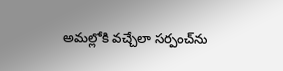అమల్లోకి వచ్చేలా సర్పంచ్‌ను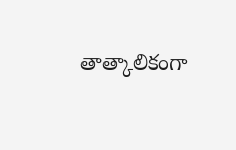తాత్కాలికంగా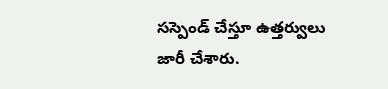సస్పెండ్ చేస్తూ ఉత్తర్వులు జారీ చేశారు.